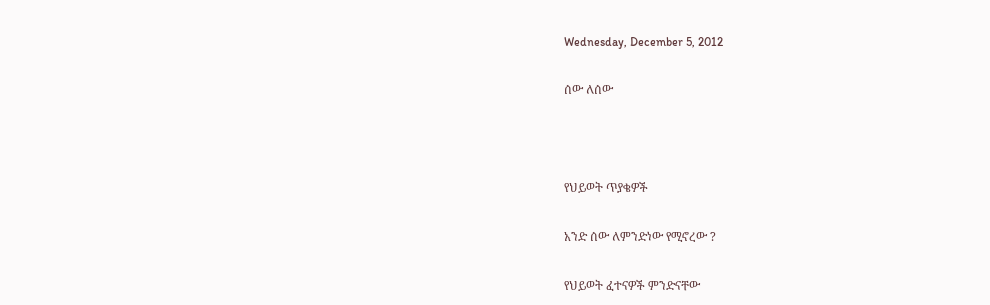Wednesday, December 5, 2012

ሰው ለሰው



የህይወት ጥያቄዎች

አንድ ሰው ለምንድነው የሚኖረው ?

የህይወት ፈተናዎች ምንድናቸው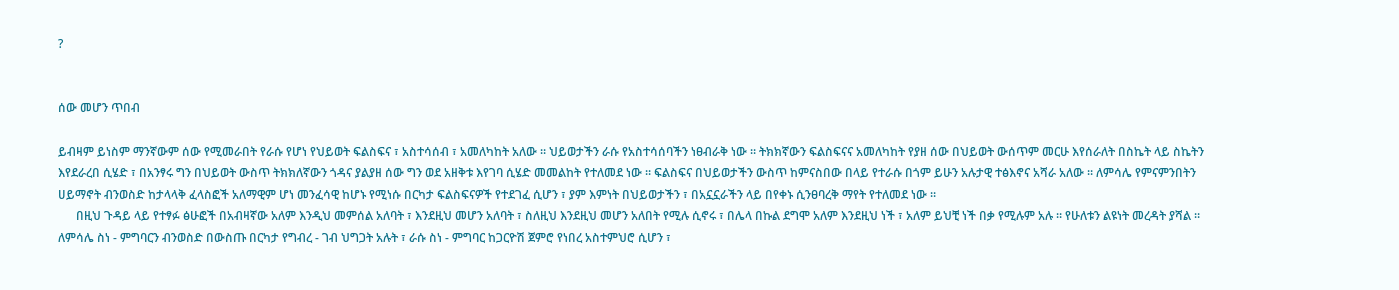?


ሰው መሆን ጥበብ

ይብዛም ይነስም ማንኛውም ሰው የሚመራበት የራሱ የሆነ የህይወት ፍልስፍና ፣ አስተሳሰብ ፣ አመለካከት አለው ። ህይወታችን ራሱ የአስተሳሰባችን ነፀብራቅ ነው ። ትክክኛውን ፍልስፍናና አመለካከት የያዘ ሰው በህይወት ውሰጥም መርሁ እየሰራለት በስኬት ላይ ስኬትን እየደራረበ ሲሄድ ፣ በአንፃሩ ግን በህይወት ውስጥ ትክክለኛውን ጎዳና ያልያዘ ሰው ግን ወደ አዘቅቱ እየገባ ሲሄድ መመልከት የተለመደ ነው ። ፍልስፍና በህይወታችን ውስጥ ከምናስበው በላይ የተራሱ በጎም ይሁን አሉታዊ ተፅእኖና አሻራ አለው ። ለምሳሌ የምናምንበትን ሀይማኖት ብንወስድ ከታላላቅ ፈላስፎች አለማዊም ሆነ መንፈሳዊ ከሆኑ የሚነሱ በርካታ ፍልስፍናዎች የተደገፈ ሲሆን ፣ ያም እምነት በህይወታችን ፣ በአኗኗራችን ላይ በየቀኑ ሲንፀባረቅ ማየት የተለመደ ነው ።
      በዚህ ጉዳይ ላይ የተፃፉ ፅሁፎች በአብዛኛው አለም እንዲህ መምሰል አለባት ፣ እንደዚህ መሆን አለባት ፣ ስለዚህ እንደዚህ መሆን አለበት የሚሉ ሲኖሩ ፣ በሌላ በኩል ደግሞ አለም እንደዚህ ነች ፣ አለም ይህቺ ነች በቃ የሚሉም አሉ ። የሁለቱን ልዩነት መረዳት ያሻል ። ለምሳሌ ስነ - ምግባርን ብንወስድ በውስጡ በርካታ የግብረ - ገብ ህግጋት አሉት ፣ ራሱ ስነ - ምግባር ከጋርዮሽ ጀምሮ የነበረ አስተምህሮ ሲሆን ፣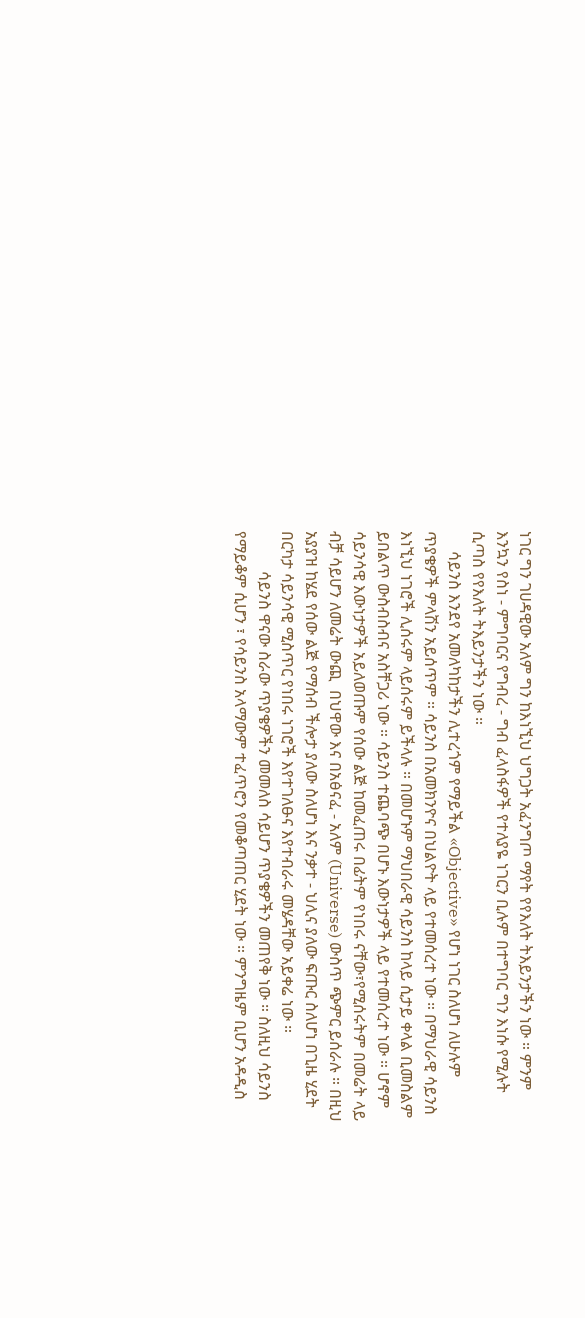ነገር ግን ገሀዳዊው አለም ግን ከእነኚህ ህግጋት አፈንግጦ ማየት የየእለት ትእይንታችን ነው ። ምንም እንኳን የስነ - ምግባርና የግብረ - ግብ ፈላስፋዎች የተለያዬ ነገርን ቢሉም በተግባር ግን እነሱ የሚሉት ሲጣስ የየእለት ትእይንታችን ነው ።
     ሳይንስ እንደየ አመለካከታችን ሊተረጎም የማይችል «Objective» የሆነ ነገር ስለሆነ ለሁሉም ጥያቄዎች ምላሽን አይሰጥም ። ሳይንስ በአመክንዮና በህልዮት ላይ የተመሰረተ ነው ። በማህራዊ ሳይንስ እነኚህ ነገሮች ሊሰሩም ላይሰሩም ይችላሉ ። በመሆኑም ማህበራዊ ሳይንስ ከላይ ሲታይ ቀላል ቢመስልም ይበልጥ ውስብስብና አስቸጋሪ ነው ። ሳይንስ ተጨባጭ በሆኑ እውነታዎች ላይ የተመሰረተ ነው ። ሆኖም ሳይንሳዊ እውነታዎች አይለወጡም የሰው ልጅ ከመፈጠሩ በፊትም የነበሩ ናቸው፣የሚሰሩትም በመሬት ላይ ብቻ ሳይሆን ለመሬት ውጪ  በህዋው እና በአፅናፈ - አለም (Universe) ውስጥ ጭምር ይሰራሉ ። በዚህ አያያዝ ከሄደ የሰው ልጅ የማሰብ ችሎታ ያለው ስለሆነ እና ንቃተ - ህሊና ያለው ፍጡር ስለሆነ በጊዜ ሂደት በርካታ ሳይንሳዊ ሚስጥር የነበሩ ነገሮች እየተገለፁና እየተብራሩ መሄዳቸው አይቀሬ ነው ።
          ሳይንስ ዋናው ስራው ጥያቄዎችን መመለስ ሳይሆን ጥያቄዎችን መጠየቅ ነው ። ስለዚህ ሳይንስ የማይቆም ሲሆን ፣ የሳይንስ አላማውም ተፈጥሮን የመቆጣጠር ሂደት ነው ። ምንግዜም ቢሆን አዳዲስ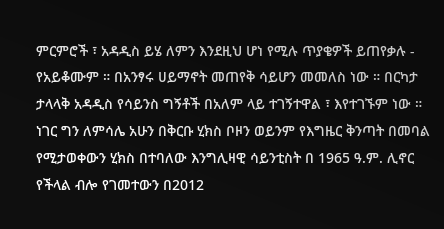ምርምሮች ፣ አዳዲስ ይሄ ለምን እንደዚህ ሆነ የሚሉ ጥያቄዎች ይጠየቃሉ - የአይቆሙም ። በአንፃሩ ሀይማኖት መጠየቅ ሳይሆን መመለስ ነው ። በርካታ ታላላቅ አዳዲስ የሳይንስ ግኝቶች በአለም ላይ ተገኝተዋል ፣ እየተገኙም ነው ። ነገር ግን ለምሳሌ አሁን በቅርቡ ሂክስ ቦዞን ወይንም የእግዜር ቅንጣት በመባል የሚታወቀውን ሂክስ በተባለው እንግሊዛዊ ሳይንቲስት በ 1965 ዓ.ም. ሊኖር የችላል ብሎ የገመተውን በ2012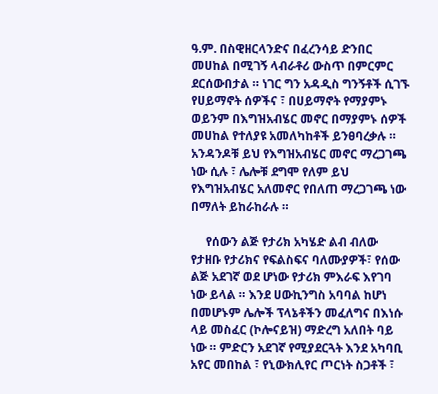ዓ.ም. በስዊዘርላንድና በፈረንሳይ ድንበር መሀከል በሚገኝ ላብራቶሪ ውስጥ በምርምር ደርሰውበታል ። ነገር ግን አዳዲስ ግንኝቶች ሲገኙ የሀይማኖት ሰዎችና ፣ በሀይማኖት የማያምኑ ወይንም በእግዝአብሄር መኖር በማያምኑ ሰዎች መሀከል የተለያዩ አመለካከቶች ይንፀባረቃሉ ። አንዳንዶቹ ይህ የእግዝአብሄር መኖር ማረጋገጫ ነው ሲሉ ፣ ሌሎቹ ደግሞ የለም ይህ የእግዝአብሄር አለመኖር የበለጠ ማረጋገጫ ነው በማለት ይከራከራሉ ።

     የሰውን ልጅ የታሪክ አካሄድ ልብ ብለው የታዘቡ የታሪክና የፍልስፍና ባለሙያዎች፣ የሰው ልጅ አደገኛ ወደ ሆነው የታሪክ ምእራፍ እየገባ ነው ይላል ። እንደ ሀውኪንግስ አባባል ከሆነ በመሆኑም ሌሎች ፕላኔቶችን መፈለግና በእነሱ ላይ መስፈር (ኮሎናይዝ) ማድረግ አለበት ባይ ነው ። ምድርን አደገኛ የሚያደርጓት እንደ አካባቢ አየር መበከል ፣ የኒውክሊየር ጦርነት ስጋቶች ፣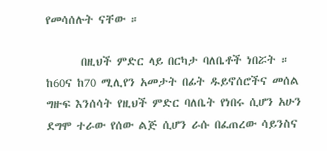የመሳሰሉት ናቸው ።

       በዚህች ምድር ላይ በርካታ ባለቤቶች ነበሯት ። ከ60ና ከ70 ሚሊየን አመታት በፊት ዱይኖሰሮችና መሰል ግዙፍ እንሰሳት የዚህች ምድር ባለቤት የነበሩ ሲሆን አሁን ደግሞ ተራው የሰው ልጅ ሲሆን ራሱ በፈጠረው ሳይንስና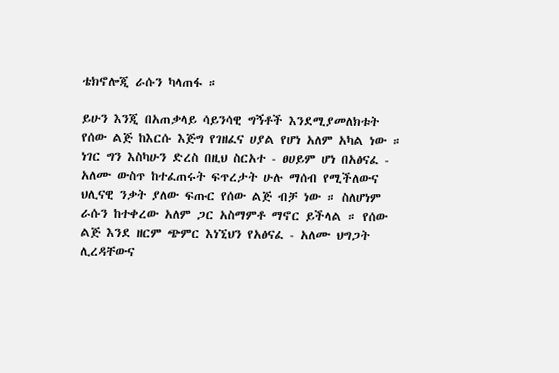ቴክኖሎጂ ራሱን ካላጠፋ ።

ይሁን እንጂ በአጠቃላይ ሳይንሳዊ ግኝቶች እንደሚያመለክቱት የሰው ልጅ ከእርሱ እጅግ የገዘፈና ሀያል የሆነ አለም አካል ነው ። ነገር ግን እስካሁን ድረስ በዚህ ስርአተ - ፀሀይም ሆነ በአፅናፈ - አለሙ ውስጥ ከተፈጠሩት ፍጥረታት ሁሉ ማሰብ የሚችለውና ህሊናዊ ንቃት ያለው ፍጡር የሰው ልጅ ብቻ ነው ። ስለሆነም ራሱን ከተቀረው አለም ጋር አስማምቶ ማኖር ይችላል ። የሰው ልጅ እንደ ዘርም ጭምር እነኚህን የአፅናፈ - አለሙ ህግጋት ሊረዳቸውና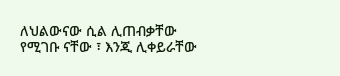ለህልውናው ሲል ሊጠብቃቸው የሚገቡ ናቸው ፣ እንጂ ሊቀይራቸው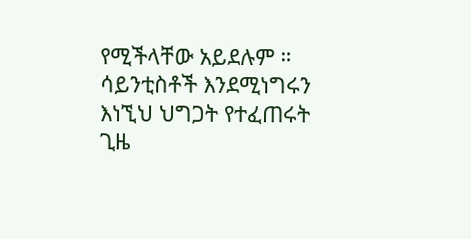የሚችላቸው አይደሉም ። ሳይንቲስቶች እንደሚነግሩን እነኚህ ህግጋት የተፈጠሩት ጊዜ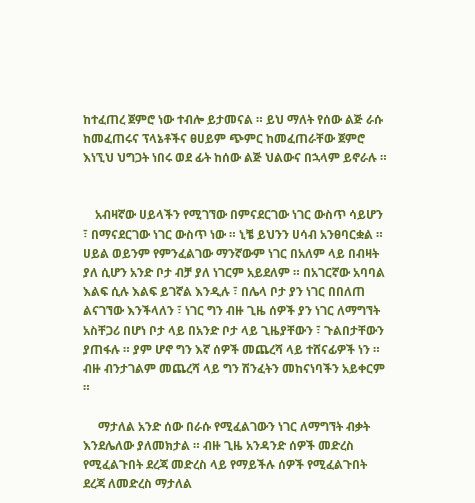ከተፈጠረ ጀምሮ ነው ተብሎ ይታመናል ። ይህ ማለት የሰው ልጅ ራሱ ከመፈጠሩና ፕላኔቶችና ፀሀይም ጭምር ከመፈጠራቸው ጀምሮ እነኚህ ህግጋት ነበሩ ወደ ፊት ከሰው ልጅ ህልውና በኋላም ይኖራሉ ።


    አብዛኛው ሀይላችን የሚገኘው በምናደርገው ነገር ውስጥ ሳይሆን ፣ በማናደርገው ነገር ውስጥ ነው ። ኒቼ ይህንን ሀሳብ አንፀባርቋል ። ሀይል ወይንም የምንፈልገው ማንኛውም ነገር በአለም ላይ በብዛት ያለ ሲሆን አንድ ቦታ ብቻ ያለ ነገርም አይደለም ። በአገርኛው አባባል እልፍ ሲሉ እልፍ ይገኛል እንዲሉ ፣ በሌላ ቦታ ያን ነገር በበለጠ ልናገኘው እንችላለን ፣ ነገር ግን ብዙ ጊዜ ሰዎች ያን ነገር ለማግኘት አስቸጋሪ በሆነ ቦታ ላይ በአንድ ቦታ ላይ ጊዜያቸውን ፣ ጉልበታቸውን ያጠፋሉ ። ያም ሆኖ ግን እኛ ሰዎች መጨረሻ ላይ ተሸናፊዎች ነን ። ብዙ ብንታገልም መጨረሻ ላይ ግን ሽንፈትን መከናነባችን አይቀርም ።

     ማታለል አንድ ሰው በራሱ የሚፈልገውን ነገር ለማግኘት ብቃት እንደሌለው ያለመክታል ። ብዙ ጊዜ አንዳንድ ሰዎች መድረስ የሚፈልጉበት ደረጃ መድረስ ላይ የማይችሉ ሰዎች የሚፈልጉበት ደረጃ ለመድረስ ማታለል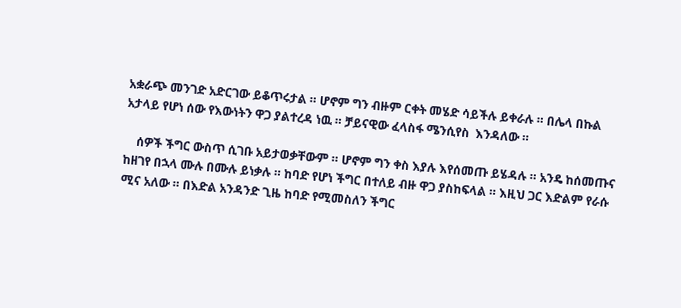አቋራጭ መንገድ አድርገው ይቆጥሩታል ። ሆኖም ግን ብዙም ርቀት መሄድ ሳይችሉ ይቀራሉ ። በሌላ በኩል አታላይ የሆነ ሰው የእውነትን ዋጋ ያልተረዳ ነዉ ። ቻይናዊው ፈላስፋ ሜንሲየስ  እንዳለው ።

    ሰዎች ችግር ውስጥ ሲገቡ አይታወቃቸውም ። ሆኖም ግን ቀስ እያሉ እየሰመጡ ይሄዳሉ ። አንዴ ከሰመጡና ከዘገየ በኋላ ሙሉ በሙሉ ይነቃሉ ። ከባድ የሆነ ችግር በተለይ ብዙ ዋጋ ያስከፍላል ። እዚህ ጋር እድልም የራሱ ሚና አለው ። በእድል አንዳንድ ጊዜ ከባድ የሚመስለን ችግር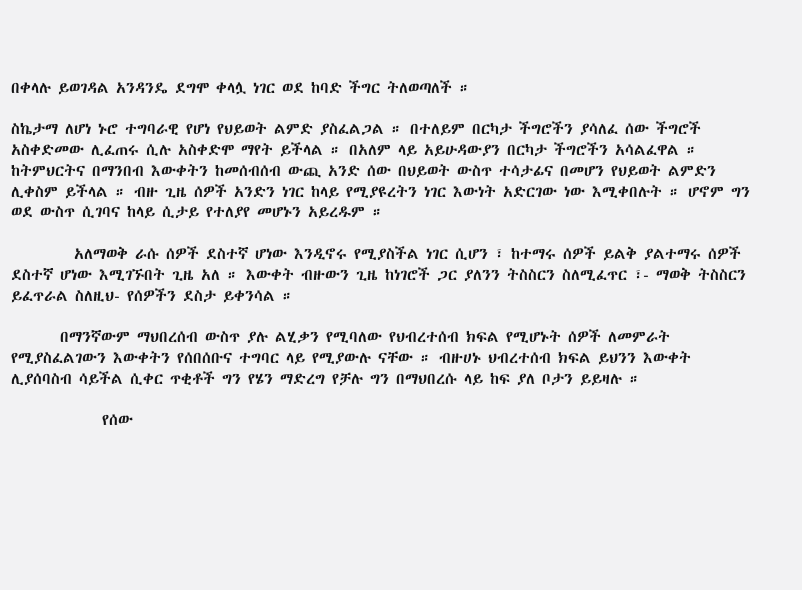በቀላሉ ይወገዳል አንዳንዴ ደግሞ ቀላሏ ነገር ወደ ከባድ ችግር ትለወጣለች ።

ስኬታማ ለሆነ ኑሮ ተግባራዊ የሆነ የህይወት ልምድ ያስፈልጋል ። በተለይም በርካታ ችግሮችን ያሳለፈ ሰው ችግሮች አስቀድመው ሊፈጠሩ ሲሉ አስቀድሞ ማየት ይችላል ። በአለም ላይ አይሁዳውያን በርካታ ችግሮችን አሳልፈዋል ። ከትምህርትና በማንበብ እውቀትን ከመሰብሰብ ውጪ አንድ ሰው በህይወት ውስጥ ተሳታፊና በመሆን የህይወት ልምድን ሊቀስም ይችላል ። ብዙ ጊዜ ሰዎች አንድን ነገር ከላይ የሚያዩረትን ነገር እውነት አድርገው ነው እሚቀበሉት ። ሆኖም ግን ወደ ውስጥ ሲገባና ከላይ ሲታይ የተለያየ መሆኑን አይረዱም ።

         አለማወቅ ራሱ ሰዎች ደስተኛ ሆነው እንዲኖሩ የሚያስችል ነገር ሲሆን ፣ ከተማሩ ሰዎች ይልቅ ያልተማሩ ሰዎች ደስተኛ ሆነው እሚገኙበት ጊዜ አለ ። እውቀት ብዙውን ጊዜ ከነገሮች ጋር ያለንን ትስስርን ስለሚፈጥር ፣- ማወቅ ትስስርን ይፈጥራል ስለዚህ- የሰዎችን ደስታ ይቀንሳል ።

       በማንኛውም ማህበረሰብ ውስጥ ያሉ ልሂቃን የሚባለው የህብረተሰብ ክፍል የሚሆኑት ሰዎች ለመምራት የሚያስፈልገውን እውቀትን የሰበሰቡና ተግባር ላይ የሚያውሉ ናቸው ። ብዙሀኑ ህብረተሰብ ክፍል ይህንን እውቀት ሊያሰባስብ ሳይችል ሲቀር ጥቂቶች ግን የሄን ማድረግ የቻሉ ግን በማህበረሱ ላይ ከፍ ያለ ቦታን ይይዛሉ ።

             የሰው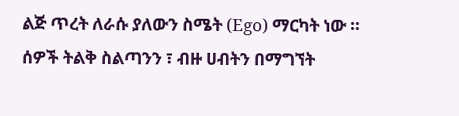ልጅ ጥረት ለራሱ ያለውን ስሜት (Ego) ማርካት ነው ። ሰዎች ትልቅ ስልጣንን ፣ ብዙ ሀብትን በማግኘት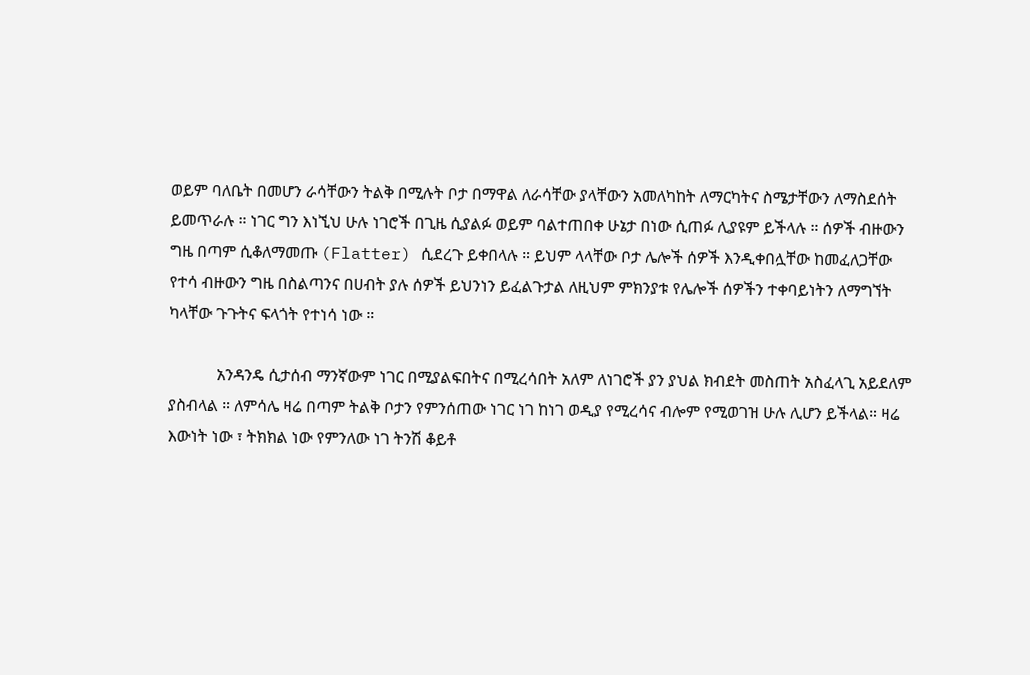ወይም ባለቤት በመሆን ራሳቸውን ትልቅ በሚሉት ቦታ በማዋል ለራሳቸው ያላቸውን አመለካከት ለማርካትና ስሜታቸውን ለማስደሰት ይመጥራሉ ። ነገር ግን እነኚህ ሁሉ ነገሮች በጊዜ ሲያልፉ ወይም ባልተጠበቀ ሁኔታ በነው ሲጠፉ ሊያዩም ይችላሉ ። ሰዎች ብዙውን ግዜ በጣም ሲቆለማመጡ (Flatter) ሲደረጉ ይቀበላሉ ። ይህም ላላቸው ቦታ ሌሎች ሰዎች እንዲቀበሏቸው ከመፈለጋቸው የተሳ ብዙውን ግዜ በስልጣንና በሀብት ያሉ ሰዎች ይህንነን ይፈልጉታል ለዚህም ምክንያቱ የሌሎች ሰዎችን ተቀባይነትን ለማግኘት ካላቸው ጉጉትና ፍላጎት የተነሳ ነው ።

            አንዳንዴ ሲታሰብ ማንኛውም ነገር በሚያልፍበትና በሚረሳበት አለም ለነገሮች ያን ያህል ክብደት መስጠት አስፈላጊ አይደለም ያስብላል ። ለምሳሌ ዛሬ በጣም ትልቅ ቦታን የምንሰጠው ነገር ነገ ከነገ ወዲያ የሚረሳና ብሎም የሚወገዝ ሁሉ ሊሆን ይችላል። ዛሬ እውነት ነው ፣ ትክክል ነው የምንለው ነገ ትንሽ ቆይቶ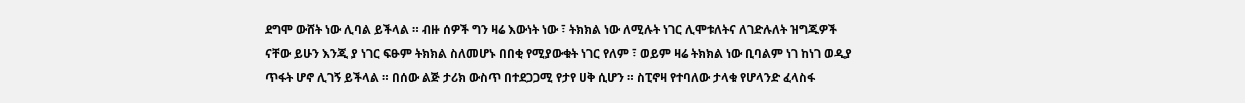ደግሞ ውሸት ነው ሊባል ይችላል ። ብዙ ሰዎች ግን ዛሬ እውነት ነው ፣ ትክክል ነው ለሚሉት ነገር ሊሞቱለትና ለገድሉለት ዝግጁዎች ናቸው ይሁን እንጂ ያ ነገር ፍፁም ትክክል ስለመሆኑ በበቂ የሚያውቁት ነገር የለም ፣ ወይም ዛሬ ትክክል ነው ቢባልም ነገ ከነገ ወዲያ ጥፋት ሆኖ ሊገኝ ይችላል ። በሰው ልጅ ታሪክ ውስጥ በተደጋጋሚ የታየ ሀቅ ሲሆን ። ስፒኖዛ የተባለው ታላቁ የሆላንድ ፈላስፋ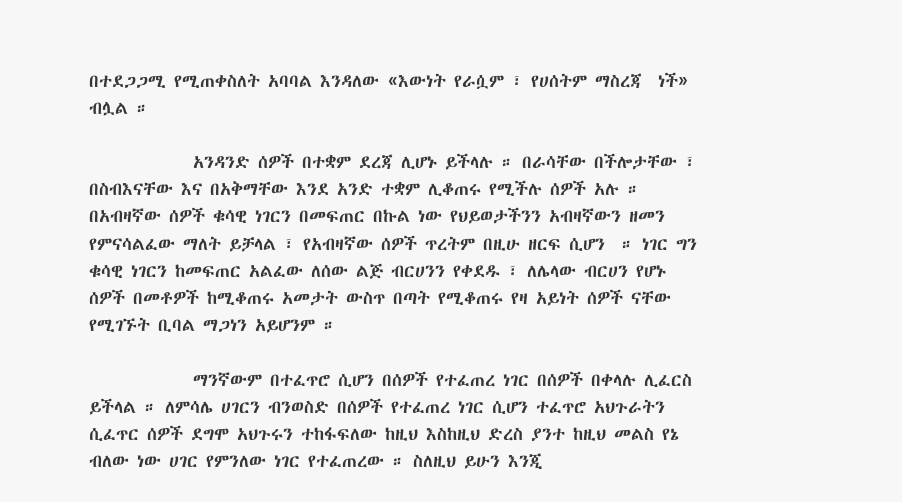በተደጋጋሚ የሚጠቀስለት አባባል እንዳለው «እውነት የራሷም ፣ የሀሰትም ማስረጃ  ነች» ብሏል ።

             አንዳንድ ሰዎች በተቋም ደረጃ ሊሆኑ ይችላሉ ። በራሳቸው በችሎታቸው ፣ በስብእናቸው እና በአቅማቸው እንደ አንድ ተቋም ሊቆጠሩ የሚችሉ ሰዎች አሉ ። በአብዛኛው ሰዎች ቁሳዊ ነገርን በመፍጠር በኩል ነው የህይወታችንን አብዛኛውን ዘመን የምናሳልፈው ማለት ይቻላል ፣ የአብዛኛው ሰዎች ጥረትም በዚሁ ዘርፍ ሲሆን  ። ነገር ግን ቁሳዊ ነገርን ከመፍጠር አልፈው ለሰው ልጅ ብርሀንን የቀደዱ ፣ ለሌላው ብርሀን የሆኑ ሰዎች በመቶዎች ከሚቆጠሩ አመታት ውስጥ በጣት የሚቆጠሩ የዛ አይነት ሰዎች ናቸው የሚገኙት ቢባል ማጋነን አይሆንም ።

             ማንኛውም በተፈጥሮ ሲሆን በሰዎች የተፈጠረ ነገር በሰዎች በቀላሉ ሊፈርስ ይችላል ። ለምሳሌ ሀገርን ብንወስድ በሰዎች የተፈጠረ ነገር ሲሆን ተፈጥሮ አህጉራትን ሲፈጥር ሰዎች ደግሞ አህጉሩን ተከፋፍለው ከዚህ እስከዚህ ድረስ ያንተ ከዚህ መልስ የኔ ብለው ነው ሀገር የምንለው ነገር የተፈጠረው ። ስለዚህ ይሁን እንጂ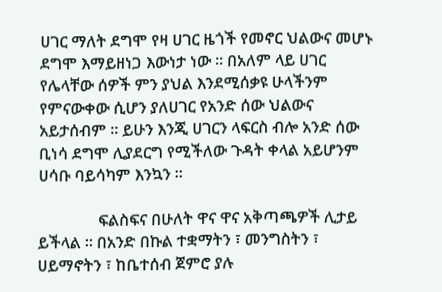ሀገር ማለት ደግሞ የዛ ሀገር ዜጎች የመኖር ህልውና መሆኑ ደግሞ እማይዘነጋ እውነታ ነው ። በአለም ላይ ሀገር የሌላቸው ሰዎች ምን ያህል እንደሚሰቃዩ ሁላችንም የምናውቀው ሲሆን ያለሀገር የአንድ ሰው ህልውና አይታሰብም ። ይሁን እንጂ ሀገርን ላፍርስ ብሎ አንድ ሰው ቢነሳ ደግሞ ሊያደርግ የሚችለው ጉዳት ቀላል አይሆንም ሀሳቡ ባይሳካም እንኳን ።

               ፍልስፍና በሁለት ዋና ዋና አቅጣጫዎች ሊታይ ይችላል ። በአንድ በኩል ተቋማትን ፣ መንግስትን ፣ ሀይማኖትን ፣ ከቤተሰብ ጀምሮ ያሉ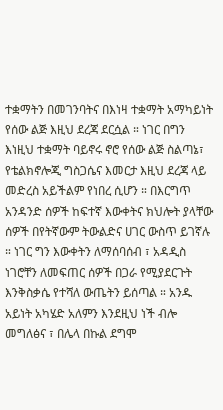ተቋማትን በመገንባትና በእነዛ ተቋማት አማካይነት የሰው ልጅ እዚህ ደረጃ ደርሷል ። ነገር በግን እነዚህ ተቋማት ባይኖሩ ኖሮ የሰው ልጅ ስልጣኔ፣ የቴልክኖሎጂ ግስጋሴና እመርታ እዚህ ደረጃ ላይ መድረስ አይችልም የነበረ ሲሆን ። በእርግጥ አንዳንድ ሰዎች ከፍተኛ እውቀትና ክህሎት ያላቸው ሰዎች በየትኛውም ትውልድና ሀገር ውስጥ ይገኛሉ ። ነገር ግን እውቀትን ለማሰባሰብ ፣ አዳዲስ ነገሮቸን ለመፍጠር ሰዎች በጋራ የሚያደርጉት እንቅስቃሴ የተሻለ ውጤትን ይሰጣል ። አንዱ አይነት አካሄድ አለምን እንደዚህ ነች ብሎ መግለፅና ፣ በሌላ በኩል ደግሞ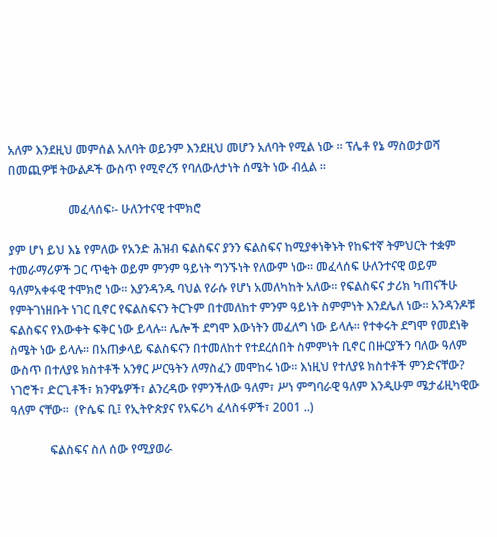አለም እንደዚህ መምሰል አለባት ወይንም እንደዚህ መሆን አለባት የሚል ነው ። ፕሌቶ የኔ ማስወታወሻ በመጪዎቹ ትውልዶች ውስጥ የሚኖረኝ የባለውለታነት ሰሜት ነው ብሏል ።

                    መፈላሰፍ፡- ሁለንተናዊ ተሞክሮ

ያም ሆነ ይህ እኔ የምለው የአንድ ሕዝብ ፍልስፍና ያንን ፍልስፍና ከሚያቀነቅኑት የከፍተኛ ትምህርት ተቋም ተመራማሪዎች ጋር ጥቂት ወይም ምንም ዓይነት ግንኙነት የለውም ነው፡፡ መፈላሰፍ ሁለንተናዊ ወይም ዓለምአቀፋዊ ተሞክሮ ነው፡፡ እያንዳንዱ ባህል የራሱ የሆነ አመለካከት አለው፡፡ የፍልስፍና ታሪክ ካጠናችሁ የምትገነዘቡት ነገር ቢኖር የፍልስፍናን ትርጉም በተመለከተ ምንም ዓይነት ስምምነት እንደሌለ ነው፡፡ አንዳንዶቹ ፍልስፍና የእውቀት ፍቅር ነው ይላሉ፡፡ ሌሎች ደግሞ እውነትን መፈለግ ነው ይላሉ፡፡ የተቀሩት ደግሞ የመደነቅ ስሜት ነው ይላሉ፡፡ በአጠቃላይ ፍልስፍናን በተመለከተ የተደረሰበት ስምምነት ቢኖር በዙርያችን ባለው ዓለም ውስጥ በተለያዩ ክስተቶች አንፃር ሥርዓትን ለማስፈን መሞከሩ ነው፡፡ እነዚህ የተለያዩ ክስተቶች ምንድናቸው? ነገሮች፣ ድርጊቶች፣ ክንዋኔዎች፣ ልንረዳው የምንችለው ዓለም፣ ሥነ ምግባራዊ ዓለም እንዲሁም ሜታፊዚካዊው ዓለም ናቸው፡፡  (ዮሴፍ ቢ፤ የኢትዮጵያና የአፍሪካ ፈላስፋዎች፣ 2001 ..)

             ፍልስፍና ስለ ሰው የሚያወራ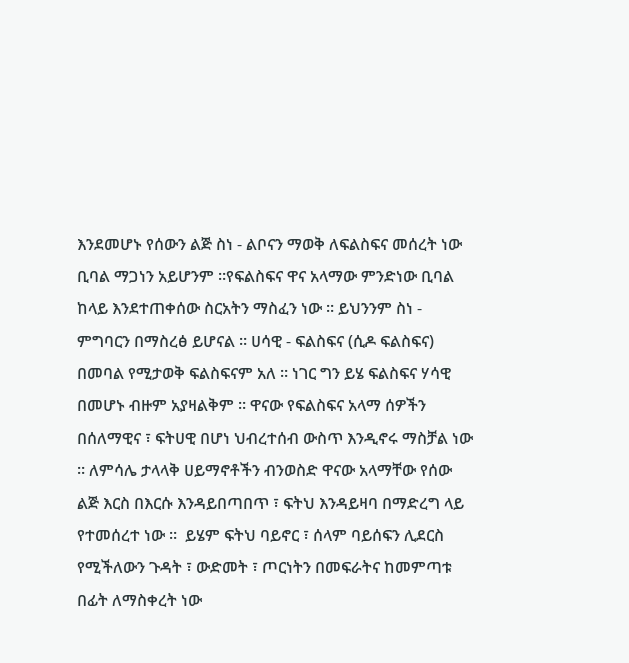እንደመሆኑ የሰውን ልጅ ስነ - ልቦናን ማወቅ ለፍልስፍና መሰረት ነው ቢባል ማጋነን አይሆንም ።የፍልስፍና ዋና አላማው ምንድነው ቢባል ከላይ እንደተጠቀሰው ስርአትን ማስፈን ነው ። ይህንንም ስነ - ምግባርን በማስረፅ ይሆናል ። ሀሳዊ - ፍልስፍና (ሲዶ ፍልስፍና) በመባል የሚታወቅ ፍልስፍናም አለ ። ነገር ግን ይሄ ፍልስፍና ሃሳዊ በመሆኑ ብዙም አያዛልቅም ። ዋናው የፍልስፍና አላማ ሰዎችን በሰለማዊና ፣ ፍትሀዊ በሆነ ህብረተሰብ ውስጥ እንዲኖሩ ማስቻል ነው ። ለምሳሌ ታላላቅ ሀይማኖቶችን ብንወስድ ዋናው አላማቸው የሰው ልጅ እርስ በእርሱ እንዳይበጣበጥ ፣ ፍትህ እንዳይዛባ በማድረግ ላይ የተመሰረተ ነው ።  ይሄም ፍትህ ባይኖር ፣ ሰላም ባይሰፍን ሊደርስ የሚችለውን ጉዳት ፣ ውድመት ፣ ጦርነትን በመፍራትና ከመምጣቱ በፊት ለማስቀረት ነው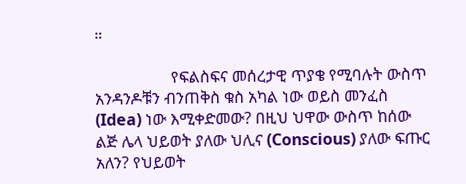።

                   የፍልስፍና መሰረታዊ ጥያቄ የሚባሉት ውስጥ አንዳንዶቹን ብንጠቅስ ቁስ አካል ነው ወይስ መንፈስ (Idea) ነው እሚቀድመው? በዚህ ህዋው ውስጥ ከሰው ልጅ ሌላ ህይወት ያለው ህሊና (Conscious) ያለው ፍጡር አለን? የህይወት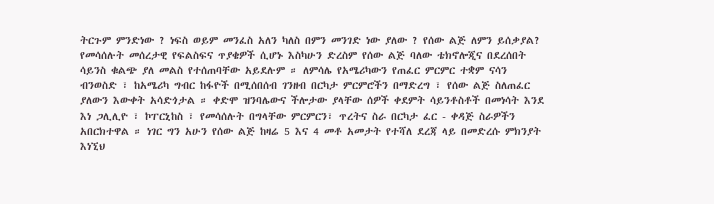ትርጉም ምንድነው ? ነፍስ ወይም መንፈስ አለን ካለስ በምን መንገድ ነው ያለው ? የሰው ልጅ ለምን ይሰቃያል? የመሳሰሉት መሰረታዊ የፍልስፍና ጥያቄዎች ሲሆኑ እስካሁን ድረስም የሰው ልጅ ባለው ቴክኖሎጂና በደረሰበት ሳይንስ ቁልጭ ያለ መልስ የተሰጠባቸው አይደሉም ። ለምሳሌ የአሜሪካውን የጠፈር ምርምር ተቋም ናሳን ብንወስድ ፣ ከአሜሪካ ግብር ከፋዮች በሚሰበሰብ ገንዘብ በርካታ ምርምሮችን በማድረግ ፣ የሰው ልጅ ስለጠፈር ያለውን እውቀት አሳድጎታል ። ቀድሞ ዝንባሌውና ችሎታው ያላቸው ሰዎች ቀደምት ሳይንቶስቶች በመነሳት እንደ እነ ጋሊሊዮ ፣ ኮፐርኒከስ ፣ የመሳሰሉት በግላቸው ምርምርን፣ ጥረትና ስራ በርካታ ፈር - ቀዳጅ ስራዎችን አበርክተዋል ። ነገር ግን አሁን የሰው ልጅ ከዛሬ 5 እና 4 መቶ አመታት የተሻለ ደረጃ ላይ በመድረሱ ምክንያት እነኚህ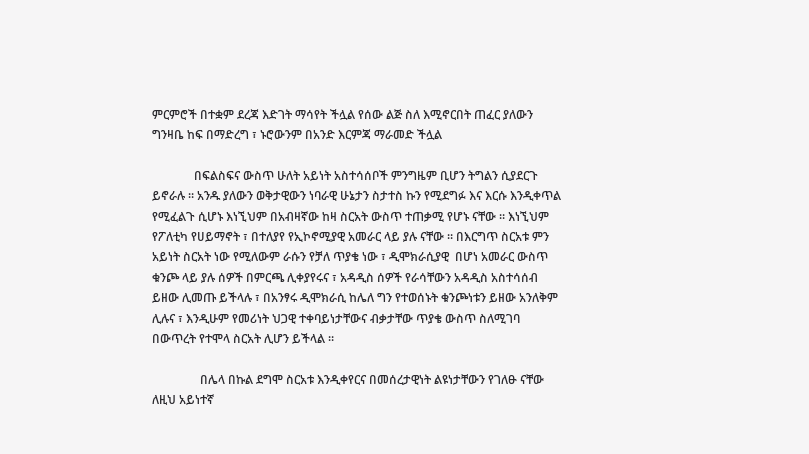ምርምሮች በተቋም ደረጃ እድገት ማሳየት ችሏል የሰው ልጅ ስለ እሚኖርበት ጠፈር ያለውን ግንዛቤ ከፍ በማድረግ ፣ ኑሮውንም በአንድ እርምጃ ማራመድ ችሏል

              በፍልስፍና ውስጥ ሁለት አይነት አስተሳሰቦች ምንግዜም ቢሆን ትግልን ሲያደርጉ ይኖራሉ ። አንዱ ያለውን ወቅታዊውን ነባራዊ ሁኔታን ስታተስ ኩን የሚደግፉ እና እርሱ እንዲቀጥል የሚፈልጉ ሲሆኑ እነኚህም በአብዛኛው ከዛ ስርአት ውስጥ ተጠቃሚ የሆኑ ናቸው ። እነኚህም የፖለቲካ የሀይማኖት ፣ በተለያየ የኢኮኖሚያዊ አመራር ላይ ያሉ ናቸው ። በእርግጥ ስርአቱ ምን አይነት ስርአት ነው የሚለውም ራሱን የቻለ ጥያቄ ነው ፣ ዲሞክራሲያዊ  በሆነ አመራር ውስጥ ቁንጮ ላይ ያሉ ሰዎች በምርጫ ሊቀያየሩና ፣ አዳዲስ ሰዎች የራሳቸውን አዳዲስ አስተሳሰብ ይዘው ሊመጡ ይችላሉ ፣ በአንፃሩ ዲሞክራሲ ከሌለ ግን የተወሰኑት ቁንጮነቱን ይዘው አንለቅም ሊሉና ፣ እንዲሁም የመሪነት ህጋዊ ተቀባይነታቸውና ብቃታቸው ጥያቄ ውስጥ ስለሚገባ በውጥረት የተሞላ ስርአት ሊሆን ይችላል ።

                በሌላ በኩል ደግሞ ስርአቱ እንዲቀየርና በመሰረታዊነት ልዩነታቸውን የገለፁ ናቸው ለዚህ አይነተኛ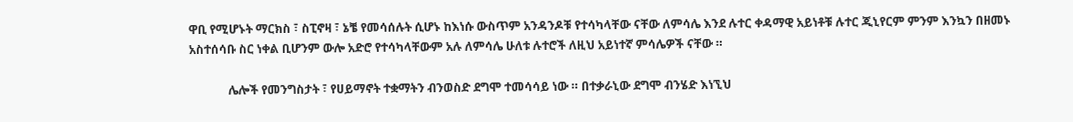ዋቢ የሚሆኑት ማርክስ ፣ ስፒኖዛ ፣ ኔቼ የመሳሰሉት ሲሆኑ ከእነሱ ውስጥም አንዳንዶቹ የተሳካላቸው ናቸው ለምሳሌ እንደ ሉተር ቀዳማዊ አይነቶቹ ሉተር ጂኒየርም ምንም እንኳን በዘመኑ አስተሰሳቡ ስር ነቀል ቢሆንም ውሎ አድሮ የተሳካላቸውም አሉ ለምሳሌ ሁለቱ ሉተሮች ለዚህ አይነተኛ ምሳሌዎች ናቸው ።

             ሌሎች የመንግስታት ፣ የሀይማኖት ተቋማትን ብንወስድ ደግሞ ተመሳሳይ ነው ። በተቃራኒው ደግሞ ብንሄድ እነኚህ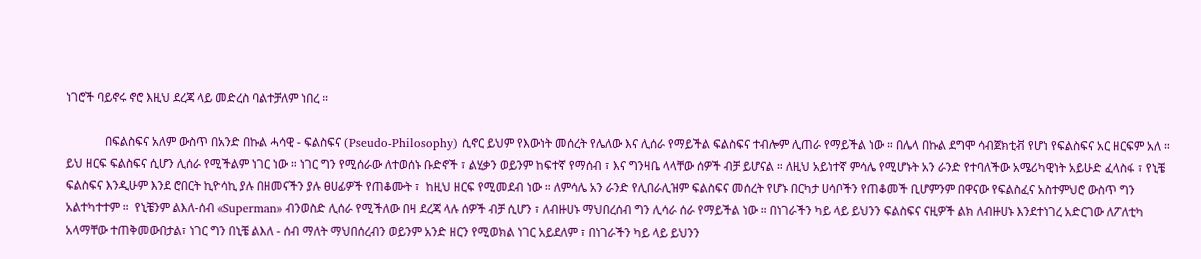ነገሮች ባይኖሩ ኖሮ እዚህ ደረጃ ላይ መድረስ ባልተቻለም ነበረ ።

             በፍልስፍና አለም ውስጥ በአንድ በኩል ሓሳዊ - ፍልስፍና (Pseudo-Philosophy) ሲኖር ይህም የእውነት መሰረት የሌለው እና ሊሰራ የማይችል ፍልስፍና ተብሎም ሊጠራ የማይችል ነው ። በሌላ በኩል ደግሞ ሳብጀክቲቭ የሆነ የፍልስፍና አር ዘርፍም አለ ። ይህ ዘርፍ ፍልስፍና ሲሆን ሊሰራ የሚችልም ነገር ነው ። ነገር ግን የሚሰራው ለተወሰኑ ቡድኖች ፣ ልሂቃን ወይንም ከፍተኛ የማሰብ ፣ እና ግንዛቤ ላላቸው ሰዎች ብቻ ይሆናል ። ለዚህ አይነተኛ ምሳሌ የሚሆኑት አን ራንድ የተባለችው አሜሪካዊነት አይሁድ ፈላስፋ ፣ የኒቼ ፍልስፍና እንዲሁም እንደ ሮበርት ኪዮሳኪ ያሉ በዘመናችን ያሉ ፀሀፊዎች የጠቆሙት ፣  ከዚህ ዘርፍ የሚመደብ ነው ። ለምሳሌ አን ራንድ የሊበራሊዝም ፍልስፍና መሰረት የሆኑ በርካታ ሀሳቦችን የጠቆመች ቢሆምንም በዋናው የፍልስፈና አስተምህሮ ውስጥ ግን አልተካተተም ።  የኒቼንም ልእለ-ሰብ «Superman» ብንወስድ ሊሰራ የሚችለው በዛ ደረጃ ላሉ ሰዎች ብቻ ሲሆን ፣ ለብዙሀኑ ማህበረሰብ ግን ሊሳራ ሰራ የማይችል ነው ። በነገራችን ካይ ላይ ይህንን ፍልስፍና ናዚዎች ልክ ለብዙሀኑ እንደተነገረ አድርገው ለፖለቲካ አላማቸው ተጠቅመውበታል፣ ነገር ግን በኒቼ ልእለ - ሰብ ማለት ማህበሰረብን ወይንም አንድ ዘርን የሚወክል ነገር አይደለም ፣ በነገራችን ካይ ላይ ይህንን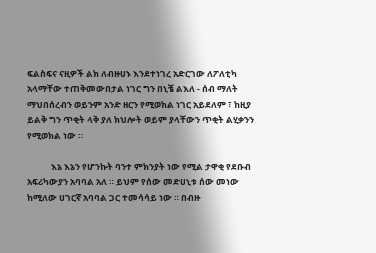ፍልስፍና ናዚዎች ልክ ለብዙሀኑ እንደተነገረ አድርገው ለፖለቲካ አላማቸው ተጠቅመውበታል ነገር ግን በኒቼ ልእለ - ሰብ ማለት ማህበሰረብን ወይንም አንድ ዘርን የሚወክል ነገር አይደለም ፣ ከዚያ ይልቅ ግን ጥቂት ላቅ ያለ ክህሎት ወይም ያላቸውን ጥቂት ልሂቃንን የሚወክል ነው ።

            እኔ እኔን የሆንኩት ባንተ ምክንያት ነው የሚል ታዋቂ የደቡብ አፍሪካውያን አባባል አለ ። ይህም የሰው መድሀኒቱ ሰው መነው ከሚለው ሀገርኛ አባባል ጋር ተመሳሳይ ነው ። በብዙ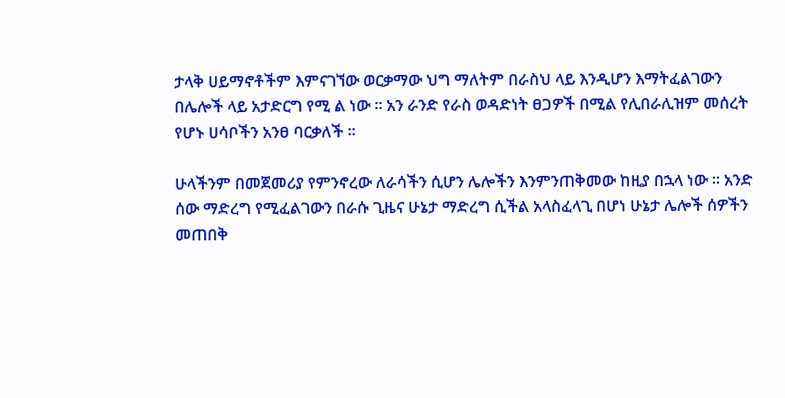ታላቅ ሀይማኖቶችም እምናገኘው ወርቃማው ህግ ማለትም በራስህ ላይ እንዲሆን እማትፈልገውን በሌሎች ላይ አታድርግ የሚ ል ነው ። አን ራንድ የራስ ወዳድነት ፀጋዎች በሚል የሊበራሊዝም መሰረት የሆኑ ሀሳቦችን አንፀ ባርቃለች ።

ሁላችንም በመጀመሪያ የምንኖረው ለራሳችን ሲሆን ሌሎችን እንምንጠቅመው ከዚያ በኋላ ነው ። አንድ ሰው ማድረግ የሚፈልገውን በራሱ ጊዜና ሁኔታ ማድረግ ሲችል አላስፈላጊ በሆነ ሁኔታ ሌሎች ሰዎችን መጠበቅ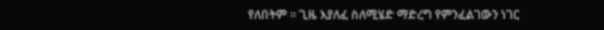የለበትም ። ጊዜ እያለፈ ስለሚሄድ ማድረግ የምንፈልገውን ነገር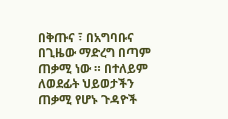በቅጡና ፣ በአግባቡና በጊዜው ማድረግ በጣም ጠቃሚ ነው ። በተለይም ለወደፊት ህይወታችን ጠቃሚ የሆኑ ጉዳዮች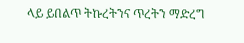ላይ ይበልጥ ትኩረትንና ጥረትን ማድረግ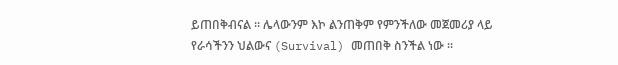ይጠበቅብናል ። ሌላውንም እኮ ልንጠቅም የምንችለው መጀመሪያ ላይ የራሳችንን ህልውና (Survival) መጠበቅ ስንችል ነው ።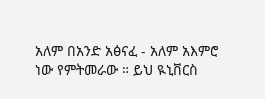አለም በአንድ አፅናፈ - አለም አእምሮ ነው የምትመራው ። ይህ ዪኒቨርስ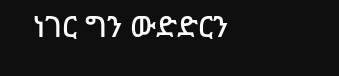ነገር ግን ውድድርን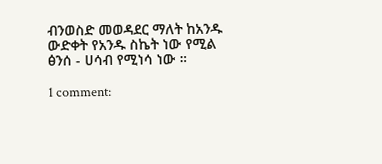ብንወስድ መወዳደር ማለት ከአንዱ ውድቀት የአንዱ ስኬት ነው የሚል ፅንሰ - ሀሳብ የሚነሳ ነው ።

1 comment: